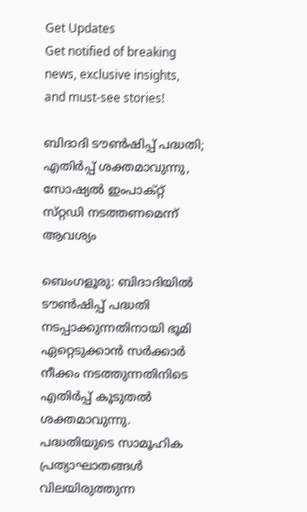Get Updates
Get notified of breaking news, exclusive insights, and must-see stories!

ബിദാദി ടൗൺഷിപ്പ് പദ്ധതി; എതിർപ്പ് ശക്തമാവുന്നു, സോഷ്യൽ ഇംപാക്റ്റ് സ്‌റ്റഡി നടത്തണമെന്ന് ആവശ്യം

ബെംഗളൂരു: ബിദാദിയിൽ ടൗൺഷിപ്പ് പദ്ധതി നടപ്പാക്കുന്നതിനായി ഭൂമി ഏറ്റെടുക്കാൻ സർക്കാർ നീക്കം നടത്തുന്നതിനിടെ എതിർപ്പ് കൂടുതൽ ശക്തമാവുന്നു. പദ്ധതിയുടെ സാമൂഹിക പ്രത്യാഘാതങ്ങൾ വിലയിരുത്തുന്ന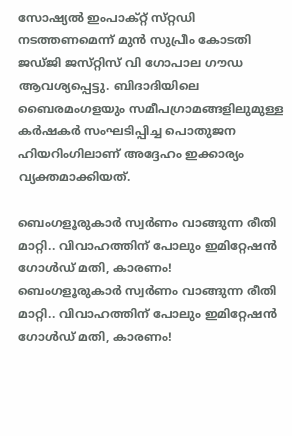സോഷ്യൽ ഇംപാക്റ്റ് സ്‌റ്റഡി നടത്തണമെന്ന് മുൻ സുപ്രീം കോടതി ജഡ്‌ജി ജസ്‌റ്റിസ് വി ഗോപാല ഗൗഡ ആവശ്യപ്പെട്ടു. ബിദാദിയിലെ ബൈരമംഗളയും സമീപഗ്രാമങ്ങളിലുമുള്ള കർഷകർ സംഘടിപ്പിച്ച പൊതുജന ഹിയറിംഗിലാണ് അദ്ദേഹം ഇക്കാര്യം വ്യക്തമാക്കിയത്.

ബെംഗളൂരുകാര്‍ സ്വര്‍ണം വാങ്ങുന്ന രീതി മാറ്റി.. വിവാഹത്തിന് പോലും ഇമിറ്റേഷന്‍ ഗോള്‍ഡ് മതി, കാരണം!
ബെംഗളൂരുകാര്‍ സ്വര്‍ണം വാങ്ങുന്ന രീതി മാറ്റി.. വിവാഹത്തിന് പോലും ഇമിറ്റേഷന്‍ ഗോള്‍ഡ് മതി, കാരണം!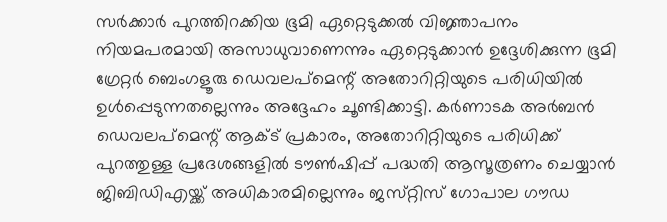സർക്കാർ പുറത്തിറക്കിയ ഭൂമി ഏറ്റെടുക്കൽ വിജ്ഞാപനം നിയമപരമായി അസാധുവാണെന്നും ഏറ്റെടുക്കാൻ ഉദ്ദേശിക്കുന്ന ഭൂമി ഗ്രേറ്റർ ബെംഗളൂരു ഡെവലപ്മെന്റ് അതോറിറ്റിയുടെ പരിധിയിൽ ഉൾപ്പെടുന്നതല്ലെന്നും അദ്ദേഹം ചൂണ്ടിക്കാട്ടി. കർണാടക അർബൻ ഡെവലപ്മെന്റ് ആക്‌ട് പ്രകാരം, അതോറിറ്റിയുടെ പരിധിക്ക് പുറത്തുള്ള പ്രദേശങ്ങളിൽ ടൗൺഷിപ്പ് പദ്ധതി ആസൂത്രണം ചെയ്യാൻ ജിബിഡിഎയ്ക്ക് അധികാരമില്ലെന്നും ജസ്‌റ്റിസ് ഗോപാല ഗൗഡ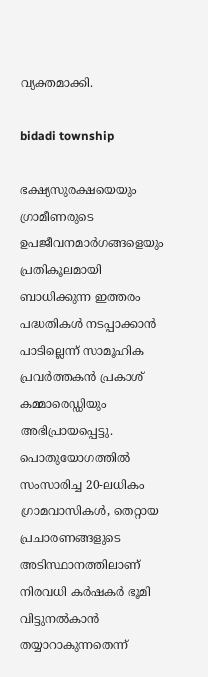വ്യക്തമാക്കി.

bidadi township

ഭക്ഷ്യസുരക്ഷയെയും ഗ്രാമീണരുടെ ഉപജീവനമാർഗങ്ങളെയും പ്രതികൂലമായി ബാധിക്കുന്ന ഇത്തരം പദ്ധതികൾ നടപ്പാക്കാൻ പാടില്ലെന്ന് സാമൂഹിക പ്രവർത്തകൻ പ്രകാശ് കമ്മാരെഡ്ഡിയും അഭിപ്രായപ്പെട്ടു.
പൊതുയോഗത്തിൽ സംസാരിച്ച 20-ലധികം ഗ്രാമവാസികൾ, തെറ്റായ പ്രചാരണങ്ങളുടെ അടിസ്ഥാനത്തിലാണ് നിരവധി കർഷകർ ഭൂമി വിട്ടുനൽകാൻ തയ്യാറാകുന്നതെന്ന്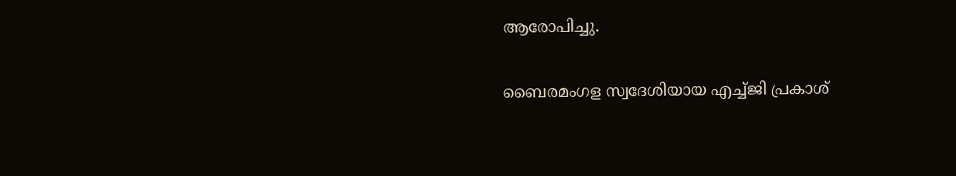ആരോപിച്ചു.

ബൈരമംഗള സ്വദേശിയായ എച്ച്ജി പ്രകാശ്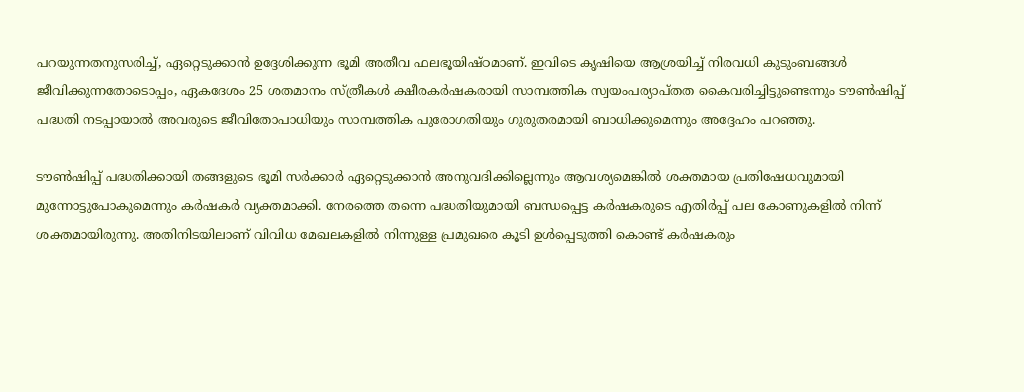പറയുന്നതനുസരിച്ച്, ഏറ്റെടുക്കാൻ ഉദ്ദേശിക്കുന്ന ഭൂമി അതീവ ഫലഭൂയിഷ്‌ഠമാണ്. ഇവിടെ കൃഷിയെ ആശ്രയിച്ച് നിരവധി കുടുംബങ്ങൾ ജീവിക്കുന്നതോടൊപ്പം, ഏകദേശം 25 ശതമാനം സ്ത്രീകൾ ക്ഷീരകർഷകരായി സാമ്പത്തിക സ്വയംപര്യാപ്‌തത കൈവരിച്ചിട്ടുണ്ടെന്നും ടൗൺഷിപ്പ് പദ്ധതി നടപ്പായാൽ അവരുടെ ജീവിതോപാധിയും സാമ്പത്തിക പുരോഗതിയും ഗുരുതരമായി ബാധിക്കുമെന്നും അദ്ദേഹം പറഞ്ഞു.

ടൗൺഷിപ്പ് പദ്ധതിക്കായി തങ്ങളുടെ ഭൂമി സർക്കാർ ഏറ്റെടുക്കാൻ അനുവദിക്കില്ലെന്നും ആവശ്യമെങ്കിൽ ശക്തമായ പ്രതിഷേധവുമായി മുന്നോട്ടുപോകുമെന്നും കർഷകർ വ്യക്തമാക്കി. നേരത്തെ തന്നെ പദ്ധതിയുമായി ബന്ധപ്പെട്ട കർഷകരുടെ എതിർപ്പ് പല കോണുകളിൽ നിന്ന് ശക്തമായിരുന്നു. അതിനിടയിലാണ് വിവിധ മേഖലകളിൽ നിന്നുള്ള പ്രമുഖരെ കൂടി ഉൾപ്പെടുത്തി കൊണ്ട് കർഷകരും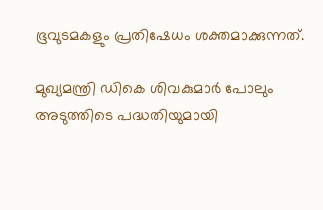ഭൂവുടമകളും പ്രതിഷേധം ശക്തമാക്കുന്നത്.

മുഖ്യമന്ത്രി ഡികെ ശിവകുമാർ പോലും അടുത്തിടെ പദ്ധതിയുമായി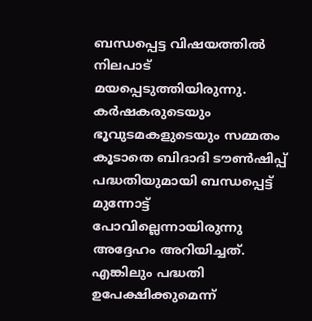ബന്ധപ്പെട്ട വിഷയത്തിൽ നിലപാട് മയപ്പെടുത്തിയിരുന്നു. കർഷകരുടെയും ഭൂവുടമകളുടെയും സമ്മതം കൂടാതെ ബിദാദി ടൗൺഷിപ്പ് പദ്ധതിയുമായി ബന്ധപ്പെട്ട് മുന്നോട്ട് പോവില്ലെന്നായിരുന്നു അദ്ദേഹം അറിയിച്ചത്. എങ്കിലും പദ്ധതി ഉപേക്ഷിക്കുമെന്ന്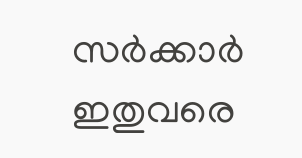സർക്കാർ ഇതുവരെ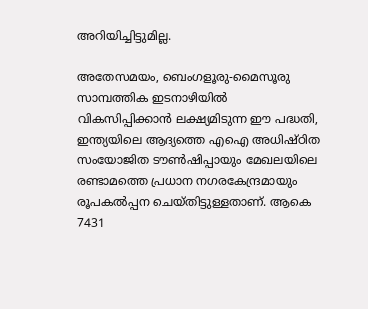അറിയിച്ചിട്ടുമില്ല.

അതേസമയം, ബെംഗളൂരു-മൈസൂരു സാമ്പത്തിക ഇടനാഴിയിൽ വികസിപ്പിക്കാൻ ലക്ഷ്യമിടുന്ന ഈ പദ്ധതി, ഇന്ത്യയിലെ ആദ്യത്തെ എഐ അധിഷ്ഠിത സംയോജിത ടൗൺഷിപ്പായും മേഖലയിലെ രണ്ടാമത്തെ പ്രധാന നഗരകേന്ദ്രമായും രൂപകൽപ്പന ചെയ്‌തിട്ടുള്ളതാണ്. ആകെ 7431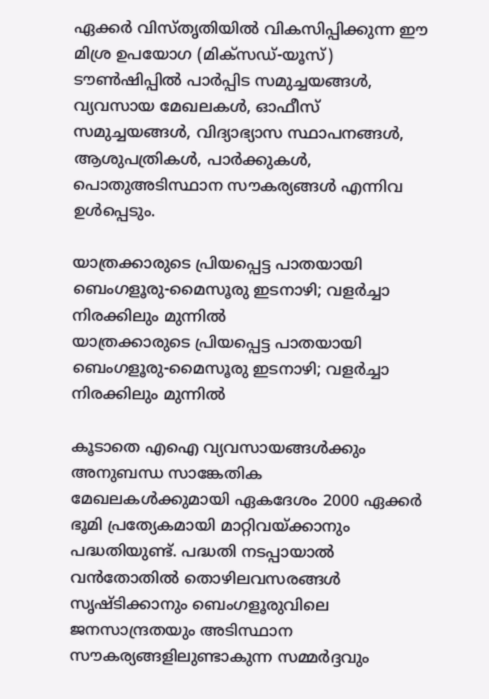ഏക്കർ വിസ്‌തൃതിയിൽ വികസിപ്പിക്കുന്ന ഈ മിശ്ര ഉപയോഗ (മിക്‌സഡ്-യൂസ്) ടൗൺഷിപ്പിൽ പാർപ്പിട സമുച്ചയങ്ങൾ, വ്യവസായ മേഖലകൾ, ഓഫീസ് സമുച്ചയങ്ങൾ, വിദ്യാഭ്യാസ സ്ഥാപനങ്ങൾ, ആശുപത്രികൾ, പാർക്കുകൾ, പൊതുഅടിസ്ഥാന സൗകര്യങ്ങൾ എന്നിവ ഉൾപ്പെടും.

യാത്രക്കാരുടെ പ്രിയപ്പെട്ട പാതയായി ബെംഗളൂരു-മൈസൂരു ഇടനാഴി; വളര്‍ച്ചാ നിരക്കിലും മുന്നില്‍
യാത്രക്കാരുടെ പ്രിയപ്പെട്ട പാതയായി ബെംഗളൂരു-മൈസൂരു ഇടനാഴി; വളര്‍ച്ചാ നിരക്കിലും മുന്നില്‍

കൂടാതെ എഐ വ്യവസായങ്ങൾക്കും അനുബന്ധ സാങ്കേതിക മേഖലകൾക്കുമായി ഏകദേശം 2000 ഏക്കർ ഭൂമി പ്രത്യേകമായി മാറ്റിവയ്ക്കാനും പദ്ധതിയുണ്ട്. പദ്ധതി നടപ്പായാൽ വൻതോതിൽ തൊഴിലവസരങ്ങൾ സൃഷ്‌ടിക്കാനും ബെംഗളൂരുവിലെ ജനസാന്ദ്രതയും അടിസ്ഥാന സൗകര്യങ്ങളിലുണ്ടാകുന്ന സമ്മർദ്ദവും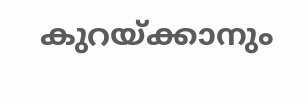കുറയ്ക്കാനും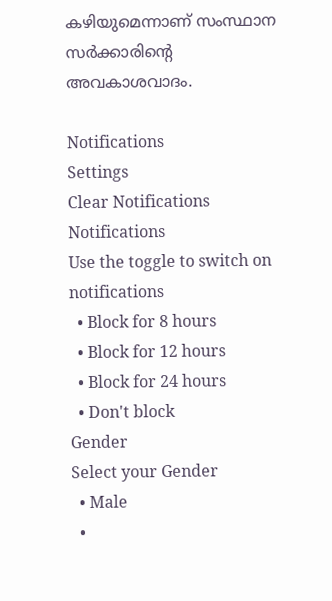കഴിയുമെന്നാണ് സംസ്ഥാന സർക്കാരിന്റെ അവകാശവാദം.

Notifications
Settings
Clear Notifications
Notifications
Use the toggle to switch on notifications
  • Block for 8 hours
  • Block for 12 hours
  • Block for 24 hours
  • Don't block
Gender
Select your Gender
  • Male
  •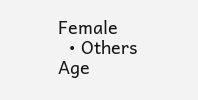Female
  • Others
Age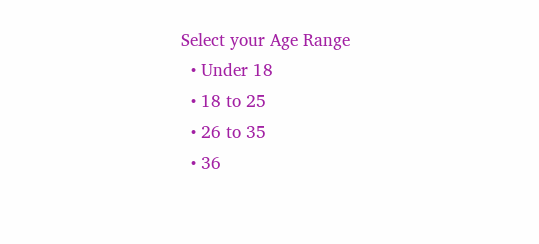Select your Age Range
  • Under 18
  • 18 to 25
  • 26 to 35
  • 36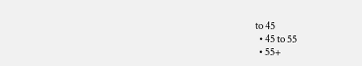to 45
  • 45 to 55
  • 55+